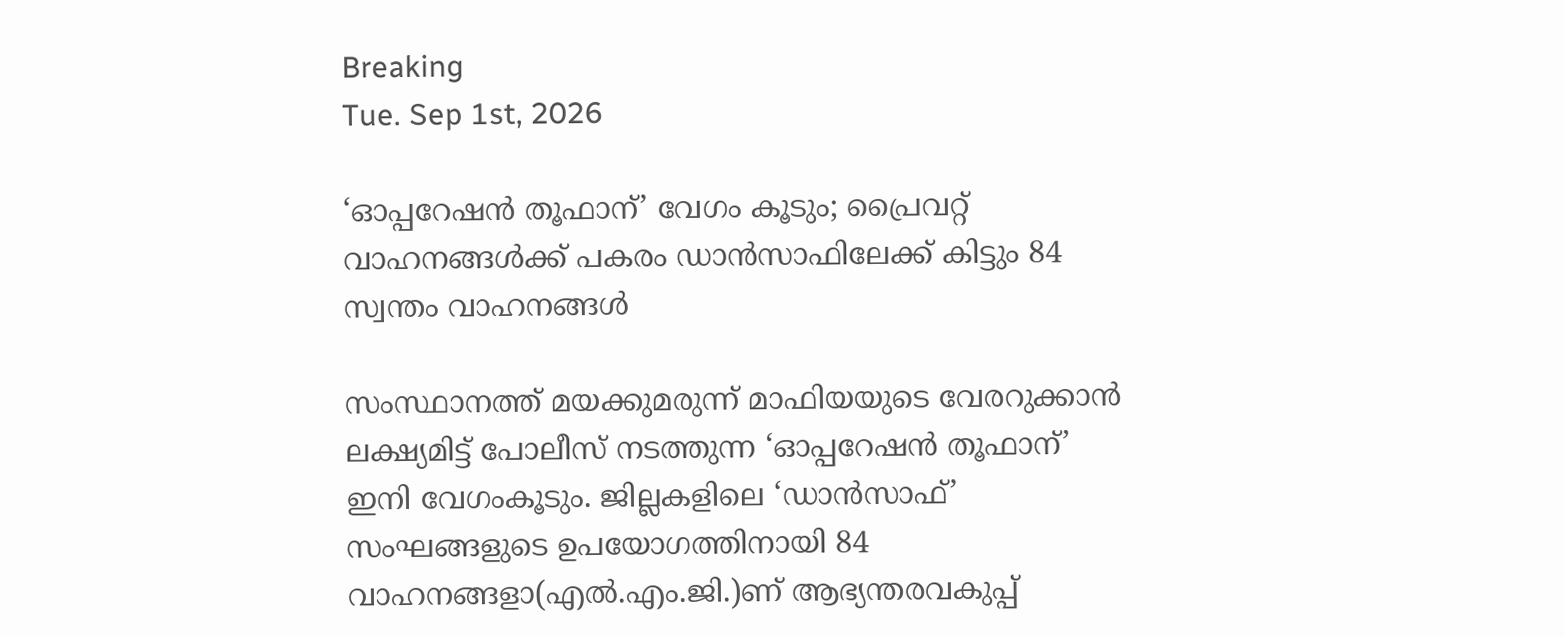Breaking
Tue. Sep 1st, 2026

‘ഓപ്പറേഷൻ തൂഫാന്’ വേഗം കൂടും; പ്രൈവറ്റ് വാഹനങ്ങൾക്ക് പകരം ഡാൻസാഫിലേക്ക് കിട്ടും 84 സ്വന്തം വാഹനങ്ങൾ

സംസ്ഥാനത്ത് മയക്കുമരുന്ന് മാഫിയയുടെ വേരറുക്കാൻ ലക്ഷ്യമിട്ട് പോലീസ് നടത്തുന്ന ‘ഓപ്പറേഷൻ തൂഫാന്’ ഇനി വേഗംകൂടും. ജില്ലകളിലെ ‘ഡാൻസാഫ്’ സംഘങ്ങളുടെ ഉപയോഗത്തിനായി 84 വാഹനങ്ങളാ(എൽ.എം.ജി.)ണ് ആഭ്യന്തരവകുപ്പ്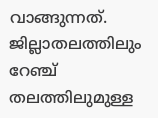വാങ്ങുന്നത്. ജില്ലാതലത്തിലും റേഞ്ച് തലത്തിലുമുള്ള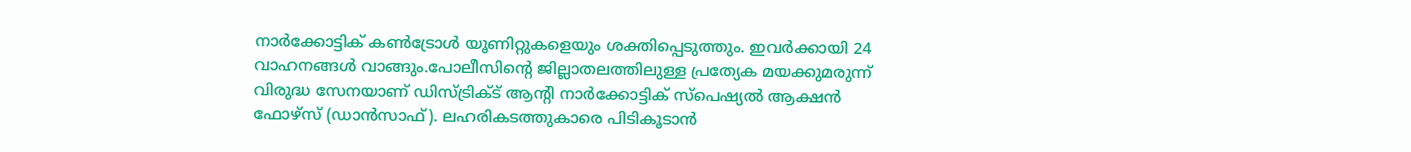നാർക്കോട്ടിക് കൺട്രോൾ യൂണിറ്റുകളെയും ശക്തിപ്പെടുത്തും. ഇവർക്കായി 24 വാഹനങ്ങൾ വാങ്ങും.പോലീസിന്റെ ജില്ലാതലത്തിലുള്ള പ്രത്യേക മയക്കുമരുന്ന് വിരുദ്ധ സേനയാണ് ഡിസ്ട്രിക്ട് ആന്റി നാർക്കോട്ടിക് സ്‌പെഷ്യൽ ആക്ഷൻ ഫോഴ്‌സ് (ഡാൻസാഫ്). ലഹരികടത്തുകാരെ പിടികൂടാൻ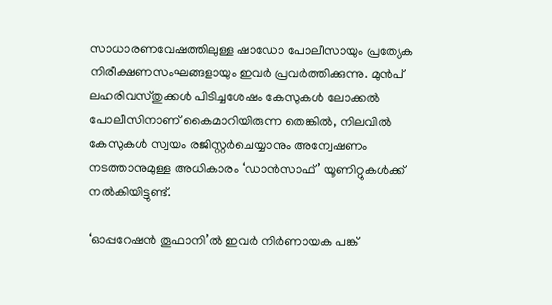സാധാരണവേഷത്തിലുള്ള ഷാഡോ പോലീസായും പ്രത്യേക നിരീക്ഷണസംഘങ്ങളായും ഇവർ പ്രവർത്തിക്കുന്നു. മുൻപ് ലഹരിവസ്തുക്കൾ പിടിച്ചശേഷം കേസുകൾ ലോക്കൽ പോലീസിനാണ് കൈമാറിയിരുന്ന തെങ്കിൽ, നിലവിൽ കേസുകൾ സ്വയം രജിസ്റ്റർചെയ്യാനും അന്വേഷണം നടത്താനുമുള്ള അധികാരം ‘ഡാൻസാഫ്’ യൂണിറ്റുകൾക്ക് നൽകിയിട്ടുണ്ട്.

‘ഓപ്പറേഷൻ തൂഫാനി’ൽ ഇവർ നിർണായക പങ്ക്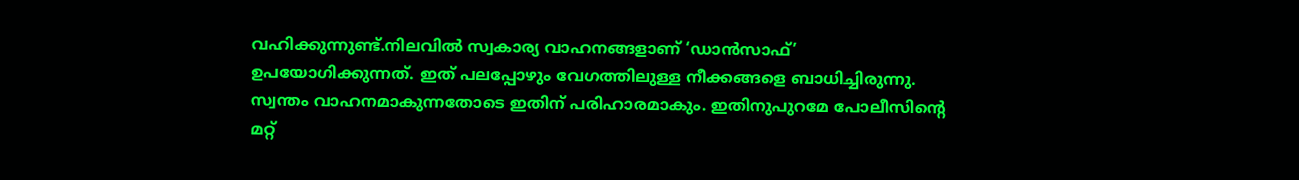വഹിക്കുന്നുണ്ട്.നിലവിൽ സ്വകാര്യ വാഹനങ്ങളാണ് ‘ഡാൻസാഫ്’ ഉപയോഗിക്കുന്നത്. ഇത് പലപ്പോഴും വേഗത്തിലുള്ള നീക്കങ്ങളെ ബാധിച്ചിരുന്നു. സ്വന്തം വാഹനമാകുന്നതോടെ ഇതിന് പരിഹാരമാകും. ഇതിനുപുറമേ പോലീസിന്റെ മറ്റ്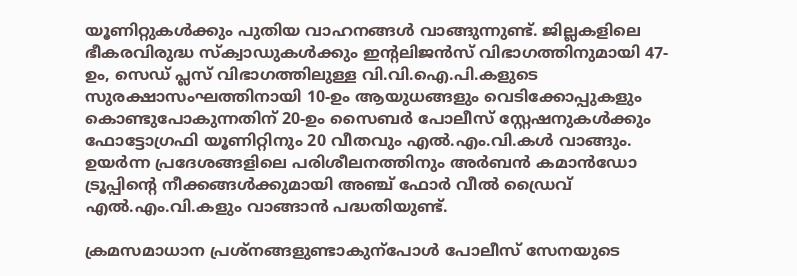യൂണിറ്റുകൾക്കും പുതിയ വാഹനങ്ങൾ വാങ്ങുന്നുണ്ട്. ജില്ലകളിലെ ഭീകരവിരുദ്ധ സ്‌ക്വാഡുകൾക്കും ഇന്റലിജൻസ് വിഭാഗത്തിനുമായി 47-ഉം, സെഡ് പ്ലസ് വിഭാഗത്തിലുള്ള വി.വി.ഐ.പി.കളുടെ സുരക്ഷാസംഘത്തിനായി 10-ഉം ആയുധങ്ങളും വെടിക്കോപ്പുകളും കൊണ്ടുപോകുന്നതിന് 20-ഉം സൈബർ പോലീസ് സ്റ്റേഷനുകൾക്കും ഫോട്ടോഗ്രഫി യൂണിറ്റിനും 20 വീതവും എൽ.എം.വി.കൾ വാങ്ങും. ഉയർന്ന പ്രദേശങ്ങളിലെ പരിശീലനത്തിനും അർബൻ കമാൻഡോ ട്രൂപ്പിന്റെ നീക്കങ്ങൾക്കുമായി അഞ്ച് ഫോർ വീൽ ഡ്രൈവ് എൽ.എം.വി.കളും വാങ്ങാൻ പദ്ധതിയുണ്ട്.

ക്രമസമാധാന പ്രശ്‌നങ്ങളുണ്ടാകുന്‌പോൾ പോലീസ് സേനയുടെ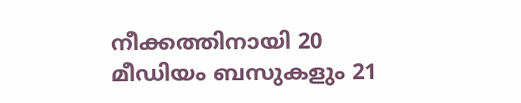നീക്കത്തിനായി 20 മീഡിയം ബസുകളും 21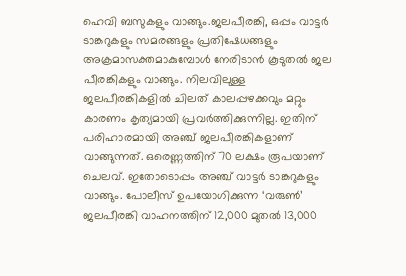ഹെവി ബസുകളും വാങ്ങും.ജലപീരങ്കി, ഒപ്പം വാട്ടർ ടാങ്കറുകളും സമരങ്ങളും പ്രതിഷേധങ്ങളും അക്രമാസക്തമാകുമ്പോൾ നേരിടാൻ കൂടുതൽ ജല പീരങ്കികളും വാങ്ങും. നിലവിലുള്ള ജലപീരങ്കികളിൽ ചിലത് കാലപ്പഴക്കവും മറ്റും കാരണം കൃത്യമായി പ്രവർത്തിക്കുന്നില്ല. ഇതിന് പരിഹാരമായി അഞ്ച് ജലപീരങ്കികളാണ് വാങ്ങുന്നത്. ഒരെണ്ണത്തിന് 70 ലക്ഷം രൂപയാണ് ചെലവ്. ഇതോടൊപ്പം അഞ്ച് വാട്ടർ ടാങ്കറുകളും വാങ്ങും. പോലീസ് ഉപയോഗിക്കുന്ന ‘വരുൺ’ ജലപീരങ്കി വാഹനത്തിന് 12,000 മുതൽ 13,000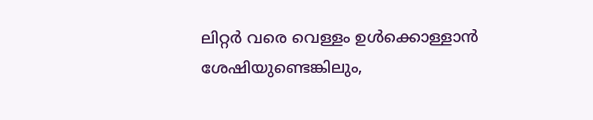ലിറ്റർ വരെ വെള്ളം ഉൾക്കൊള്ളാൻ ശേഷിയുണ്ടെങ്കിലും,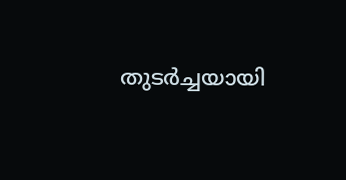തുടർച്ചയായി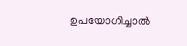ഉപയോഗിച്ചാൽ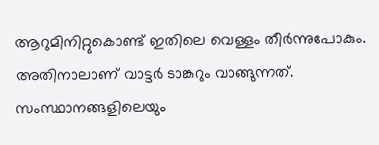ആറുമിനിറ്റുകൊണ്ട് ഇതിലെ വെള്ളം തീർന്നുപോകും. അതിനാലാണ് വാട്ടർ ടാങ്കറും വാങ്ങുന്നത്. സംസ്ഥാനങ്ങളിലെയും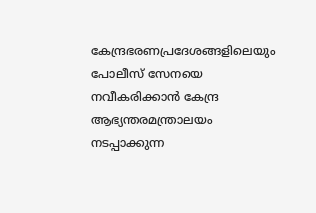കേന്ദ്രഭരണപ്രദേശങ്ങളിലെയും പോലീസ് സേനയെ നവീകരിക്കാൻ കേന്ദ്ര ആഭ്യന്തരമന്ത്രാലയം നടപ്പാക്കുന്ന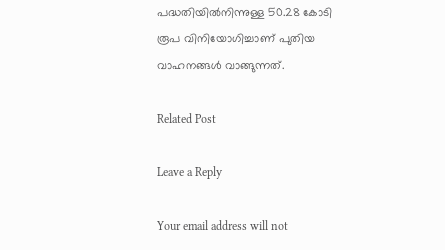പദ്ധതിയിൽനിന്നുള്ള 50.28 കോടി രൂപ വിനിയോഗിച്ചാണ് പുതിയ വാഹനങ്ങൾ വാങ്ങുന്നത്.

Related Post

Leave a Reply

Your email address will not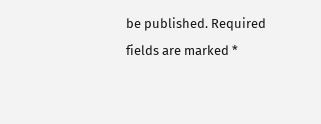be published. Required fields are marked *